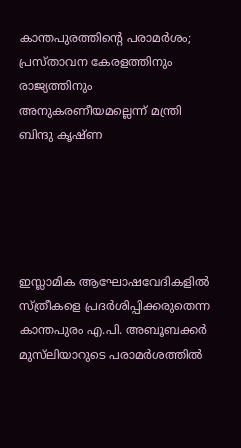കാന്തപുരത്തിന്റെ പരാമര്‍ശം; പ്രസ്താവന കേരളത്തിനും രാജ്യത്തിനും അനുകരണീയമല്ലെന്ന് മന്ത്രി ബിന്ദു കൃഷ്ണ





ഇസ്ലാമിക ആഘോഷവേദികളില്‍ സ്ത്രീകളെ പ്രദര്‍ശിപ്പിക്കരുതെന്ന കാന്തപുരം എ.പി. അബൂബക്കര്‍ മുസ്‌ലിയാറുടെ പരാമര്‍ശത്തില്‍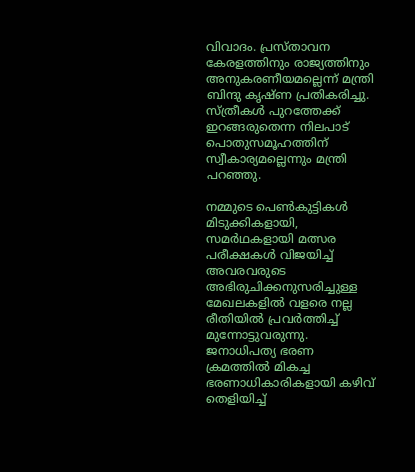വിവാദം. പ്രസ്താവന കേരളത്തിനും രാജ്യത്തിനും അനുകരണീയമല്ലെന്ന് മന്ത്രി ബിന്ദു കൃഷ്ണ പ്രതികരിച്ചു. സ്ത്രീകള്‍ പുറത്തേക്ക് ഇറങ്ങരുതെന്ന നിലപാട് പൊതുസമൂഹത്തിന് സ്വീകാര്യമല്ലെന്നും മന്ത്രി പറഞ്ഞു.

നമ്മുടെ പെണ്‍കുട്ടികള്‍ മിടുക്കികളായി, സമര്‍ഥകളായി മത്സര പരീക്ഷകള്‍ വിജയിച്ച് അവരവരുടെ അഭിരുചിക്കനുസരിച്ചുള്ള മേഖലകളില്‍ വളരെ നല്ല രീതിയില്‍ പ്രവര്‍ത്തിച്ച് മുന്നോട്ടുവരുന്നു. ജനാധിപത്യ ഭരണ ക്രമത്തില്‍ മികച്ച ഭരണാധികാരികളായി കഴിവ് തെളിയിച്ച്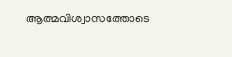ആത്മവിശ്വാസത്തോടെ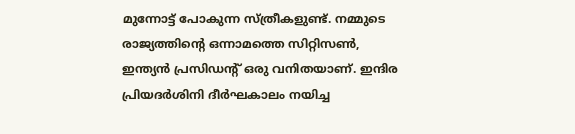മുന്നോട്ട് പോകുന്ന സ്ത്രീകളുണ്ട്. നമ്മുടെ രാജ്യത്തിന്റെ ഒന്നാമത്തെ സിറ്റിസണ്‍, ഇന്ത്യന്‍ പ്രസിഡന്റ് ഒരു വനിതയാണ്. ഇന്ദിര പ്രിയദര്‍ശിനി ദീര്‍ഘകാലം നയിച്ച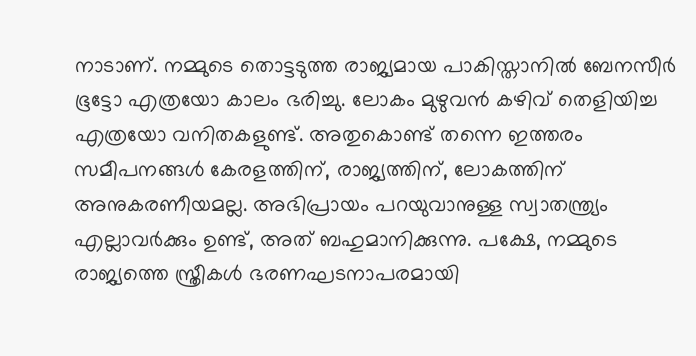നാടാണ്. നമ്മുടെ തൊട്ടടുത്ത രാജ്യമായ പാകിസ്താനില്‍ ബേനസീര്‍ ഭൂട്ടോ എത്രയോ കാലം ഭരിച്ചു. ലോകം മുഴുവന്‍ കഴിവ് തെളിയിച്ച എത്രയോ വനിതകളുണ്ട്. അതുകൊണ്ട് തന്നെ ഇത്തരം സമീപനങ്ങള്‍ കേരളത്തിന്, രാജ്യത്തിന്, ലോകത്തിന് അനുകരണീയമല്ല. അഭിപ്രായം പറയുവാനുള്ള സ്വാതന്ത്ര്യം എല്ലാവര്‍ക്കും ഉണ്ട്, അത് ബഹുമാനിക്കുന്നു. പക്ഷേ, നമ്മുടെ രാജ്യത്തെ സ്ത്രീകള്‍ ഭരണഘടനാപരമായി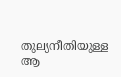തുല്യനീതിയുള്ള ആ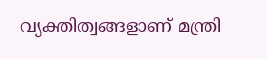വ്യക്തിത്വങ്ങളാണ് മന്ത്രി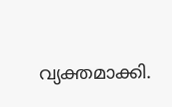വ്യക്തമാക്കി.